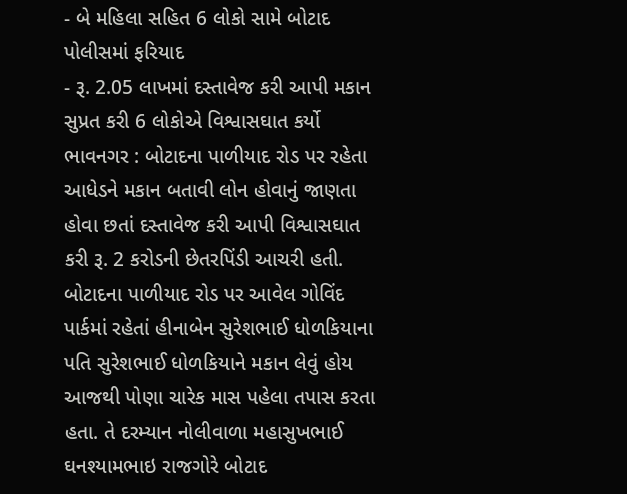- બે મહિલા સહિત 6 લોકો સામે બોટાદ પોલીસમાં ફરિયાદ
- રૂ. 2.05 લાખમાં દસ્તાવેજ કરી આપી મકાન સુપ્રત કરી 6 લોકોએ વિશ્વાસઘાત કર્યો
ભાવનગર : બોટાદના પાળીયાદ રોડ પર રહેતા આધેડને મકાન બતાવી લોન હોવાનું જાણતા હોવા છતાં દસ્તાવેજ કરી આપી વિશ્વાસઘાત કરી રૂ. 2 કરોડની છેતરપિંડી આચરી હતી.
બોટાદના પાળીયાદ રોડ પર આવેલ ગોવિંદ પાર્કમાં રહેતાં હીનાબેન સુરેશભાઈ ધોળકિયાના પતિ સુરેશભાઈ ધોળકિયાને મકાન લેવું હોય આજથી પોણા ચારેક માસ પહેલા તપાસ કરતા હતા. તે દરમ્યાન નોલીવાળા મહાસુખભાઈ ઘનશ્યામભાઇ રાજગોરે બોટાદ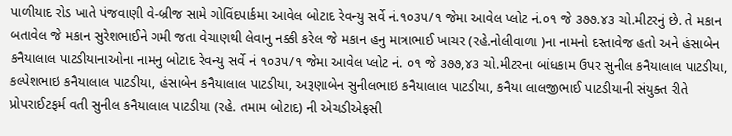પાળીયાદ રોડ ખાતે પંજવાણી વે-બ્રીજ સામે ગોવિંદપાર્કમા આવેલ બોટાદ રેવન્યુ સર્વે નં.૧૦૩૫/૧ જેમા આવેલ પ્લોટ નં.૦૧ જે ૩૭૭.૪૩ ચો.મીટરનું છે. તે મકાન બતાવેલ જે મકાન સુરેશભાઈને ગમી જતા વેચાણથી લેવાનુ નક્કી કરેલ જે મકાન હનુ માત્રાભાઈ ખાચર (રહે.નોલીવાળા )ના નામનો દસ્તાવેજ હતો અને હંસાબેન કનૈયાલાલ પાટડીયાનાઓના નામનુ બોટાદ રેવન્યુ સર્વે નં ૧૦૩૫/૧ જેમા આવેલ પ્લોટ નં. ૦૧ જે ૩૭૭,૪૩ ચો.મીટરના બાંધકામ ઉપર સુનીલ કનૈયાલાલ પાટડીયા, કલ્પેશભાઇ કનૈયાલાલ પાટડીયા, હંસાબેન કનૈયાલાલ પાટડીયા, અરૂણાબેન સુનીલભાઇ કનૈયાલાલ પાટડીયા, કનૈયા લાલજીભાઈ પાટડીયાની સંયુક્ત રીતે પ્રોપરાઈટફર્મ વતી સુનીલ કનૈયાલાલ પાટડીયા (રહે. તમામ બોટાદ) ની એચડીએફસી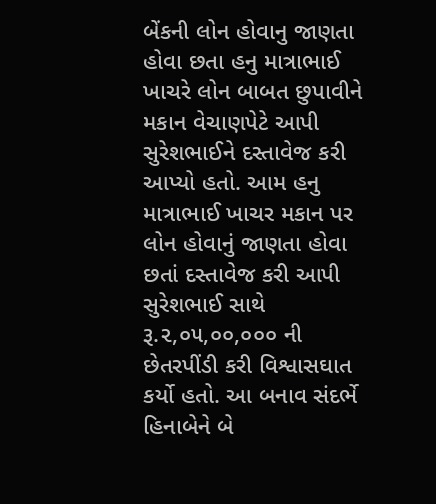બેંકની લોન હોવાનુ જાણતા હોવા છતા હનુ માત્રાભાઈ ખાચરે લોન બાબત છુપાવીને મકાન વેચાણપેટે આપી સુરેશભાઈને દસ્તાવેજ કરી આપ્યો હતો. આમ હનુ માત્રાભાઈ ખાચર મકાન પર લોન હોવાનું જાણતા હોવા છતાં દસ્તાવેજ કરી આપી સુરેશભાઈ સાથે રૂ.૨,૦૫,૦૦,૦૦૦ ની છેતરપીંડી કરી વિશ્વાસઘાત કર્યો હતો. આ બનાવ સંદર્ભે હિનાબેને બે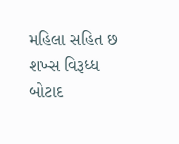મહિલા સહિત છ શખ્સ વિરૂધ્ધ બોટાદ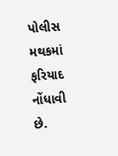પોલીસ મથકમાં ફરિયાદ નોંધાવી છે.